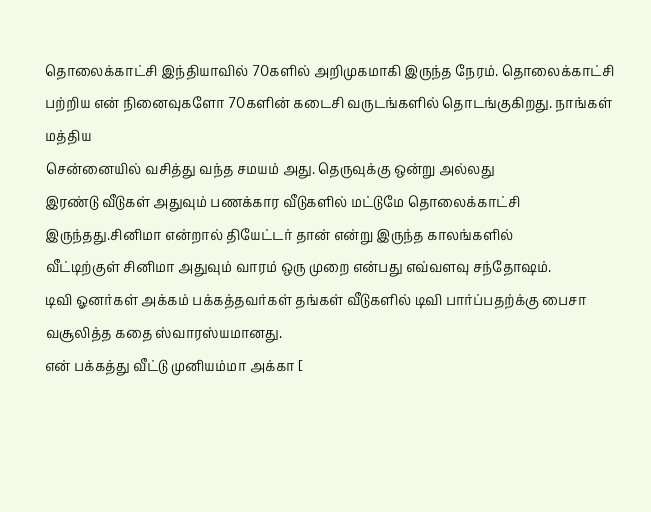தொலைக்காட்சி இந்தியாவில் 70களில் அறிமுகமாகி இருந்த நேரம். தொலைக்காட்சி பற்றிய என் நினைவுகளோ 70களின் கடைசி வருடங்களில் தொடங்குகிறது. நாங்கள் மத்திய
சென்னையில் வசித்து வந்த சமயம் அது. தெருவுக்கு ஒன்று அல்லது
இரண்டு வீடுகள் அதுவும் பணக்கார வீடுகளில் மட்டுமே தொலைக்காட்சி
இருந்தது.சினிமா என்றால் தியேட்டர் தான் என்று இருந்த காலங்களில்
வீட்டிற்குள் சினிமா அதுவும் வாரம் ஒரு முறை என்பது எவ்வளவு சந்தோஷம்.
டிவி ஓனர்கள் அக்கம் பக்கத்தவர்கள் தங்கள் வீடுகளில் டிவி பார்ப்பதற்க்கு பைசா வசூலித்த கதை ஸ்வாரஸ்யமானது.
என் பக்கத்து வீட்டு முனியம்மா அக்கா [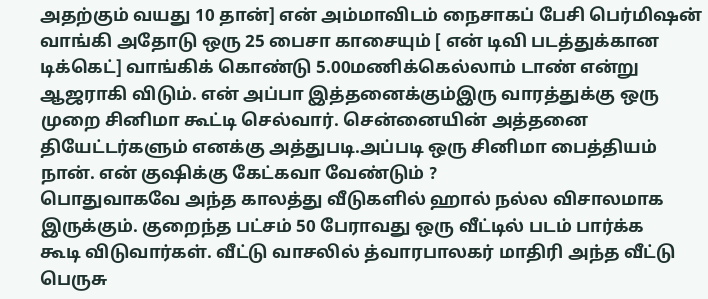அதற்கும் வயது 10 தான்] என் அம்மாவிடம் நைசாகப் பேசி பெர்மிஷன் வாங்கி அதோடு ஒரு 25 பைசா காசையும் [ என் டிவி படத்துக்கான டிக்கெட்] வாங்கிக் கொண்டு 5.00மணிக்கெல்லாம் டாண் என்று ஆஜராகி விடும். என் அப்பா இத்தனைக்கும்இரு வாரத்துக்கு ஒரு முறை சினிமா கூட்டி செல்வார். சென்னையின் அத்தனை தியேட்டர்களும் எனக்கு அத்துபடி.அப்படி ஒரு சினிமா பைத்தியம் நான். என் குஷிக்கு கேட்கவா வேண்டும் ?
பொதுவாகவே அந்த காலத்து வீடுகளில் ஹால் நல்ல விசாலமாக இருக்கும். குறைந்த பட்சம் 50 பேராவது ஒரு வீட்டில் படம் பார்க்க
கூடி விடுவார்கள். வீட்டு வாசலில் த்வாரபாலகர் மாதிரி அந்த வீட்டு
பெருசு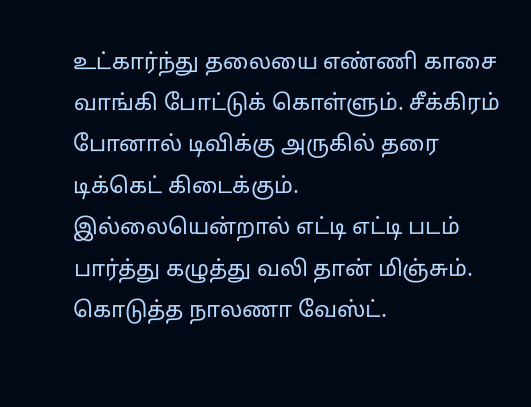உட்கார்ந்து தலையை எண்ணி காசை வாங்கி போட்டுக் கொள்ளும். சீக்கிரம் போனால் டிவிக்கு அருகில் தரை டிக்கெட் கிடைக்கும்.
இல்லையென்றால் எட்டி எட்டி படம் பார்த்து கழுத்து வலி தான் மிஞ்சும்.
கொடுத்த நாலணா வேஸ்ட்.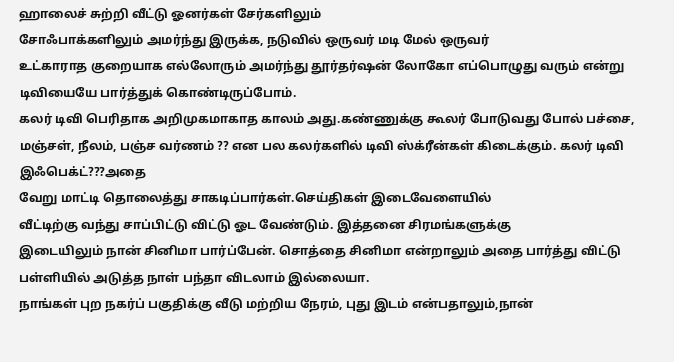ஹாலைச் சுற்றி வீட்டு ஓனர்கள் சேர்களிலும்
சோஃபாக்களிலும் அமர்ந்து இருக்க, நடுவில் ஒருவர் மடி மேல் ஒருவர்
உட்காராத குறையாக எல்லோரும் அமர்ந்து தூர்தர்ஷன் லோகோ எப்பொழுது வரும் என்று டிவியையே பார்த்துக் கொண்டிருப்போம்.
கலர் டிவி பெரிதாக அறிமுகமாகாத காலம் அது.கண்ணுக்கு கூலர் போடுவது போல் பச்சை, மஞ்சள், நீலம், பஞ்ச வர்ணம் ?? என பல கலர்களில் டிவி ஸ்க்ரீன்கள் கிடைக்கும். கலர் டிவி இஃபெக்ட்???அதை
வேறு மாட்டி தொலைத்து சாகடிப்பார்கள்.செய்திகள் இடைவேளையில்
வீட்டிற்கு வந்து சாப்பிட்டு விட்டு ஓட வேண்டும். இத்தனை சிரமங்களுக்கு
இடையிலும் நான் சினிமா பார்ப்பேன். சொத்தை சினிமா என்றாலும் அதை பார்த்து விட்டு பள்ளியில் அடுத்த நாள் பந்தா விடலாம் இல்லையா.
நாங்கள் புற நகர்ப் பகுதிக்கு வீடு மற்றிய நேரம், புது இடம் என்பதாலும்,நான்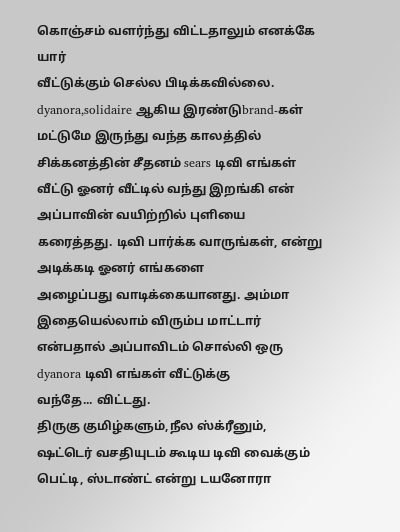கொஞ்சம் வளர்ந்து விட்டதாலும் எனக்கே யார்
வீட்டுக்கும் செல்ல பிடிக்கவில்லை. dyanora,solidaire ஆகிய இரண்டுbrand-கள்
மட்டுமே இருந்து வந்த காலத்தில் சிக்கனத்தின் சீதனம் sears டிவி எங்கள்
வீட்டு ஓனர் வீட்டில் வந்து இறங்கி என் அப்பாவின் வயிற்றில் புளியை
கரைத்தது. டிவி பார்க்க வாருங்கள், என்று அடிக்கடி ஓனர் எங்களை
அழைப்பது வாடிக்கையானது. அம்மா இதையெல்லாம் விரும்ப மாட்டார்
என்பதால் அப்பாவிடம் சொல்லி ஒரு dyanora டிவி எங்கள் வீட்டுக்கு
வந்தே... விட்டது.
திருகு குமிழ்களும்,நீல ஸ்க்ரீனும், ஷட்டெர் வசதியுடம் கூடிய டிவி வைக்கும் பெட்டி, ஸ்டாண்ட் என்று டயனோரா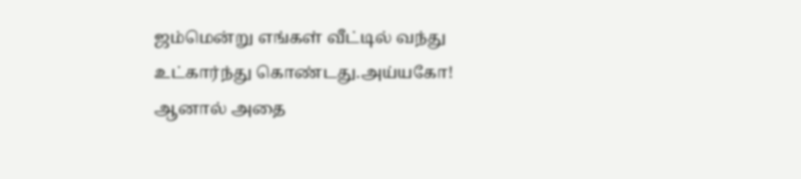ஜம்மென்று எங்கள் வீட்டில் வந்து உட்கார்ந்து கொண்டது.அய்யகோ! ஆனால் அதை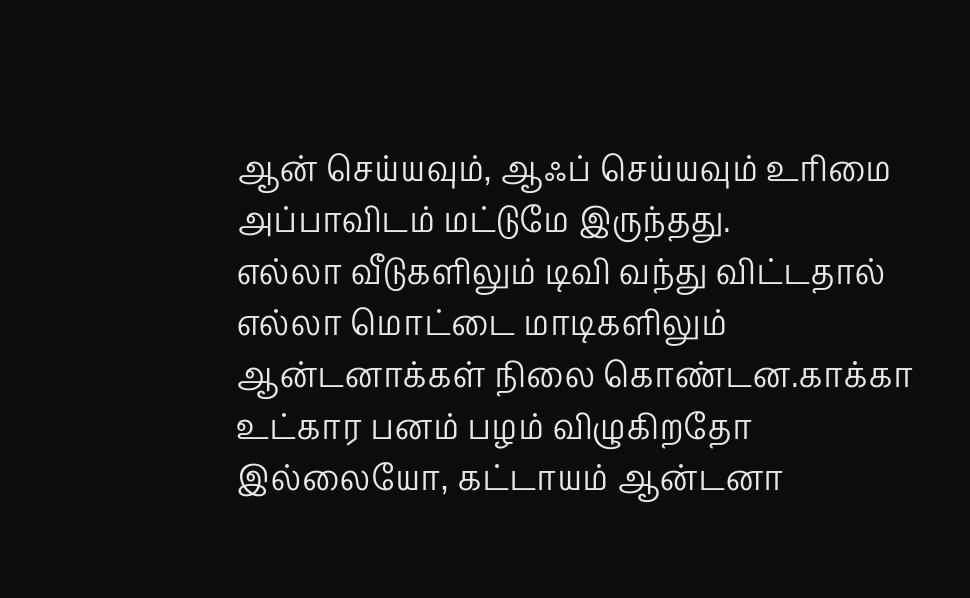ஆன் செய்யவும், ஆஃப் செய்யவும் உரிமை அப்பாவிடம் மட்டுமே இருந்தது.
எல்லா வீடுகளிலும் டிவி வந்து விட்டதால் எல்லா மொட்டை மாடிகளிலும்
ஆன்டனாக்கள் நிலை கொண்டன.காக்கா உட்கார பனம் பழம் விழுகிறதோ
இல்லையோ, கட்டாயம் ஆன்டனா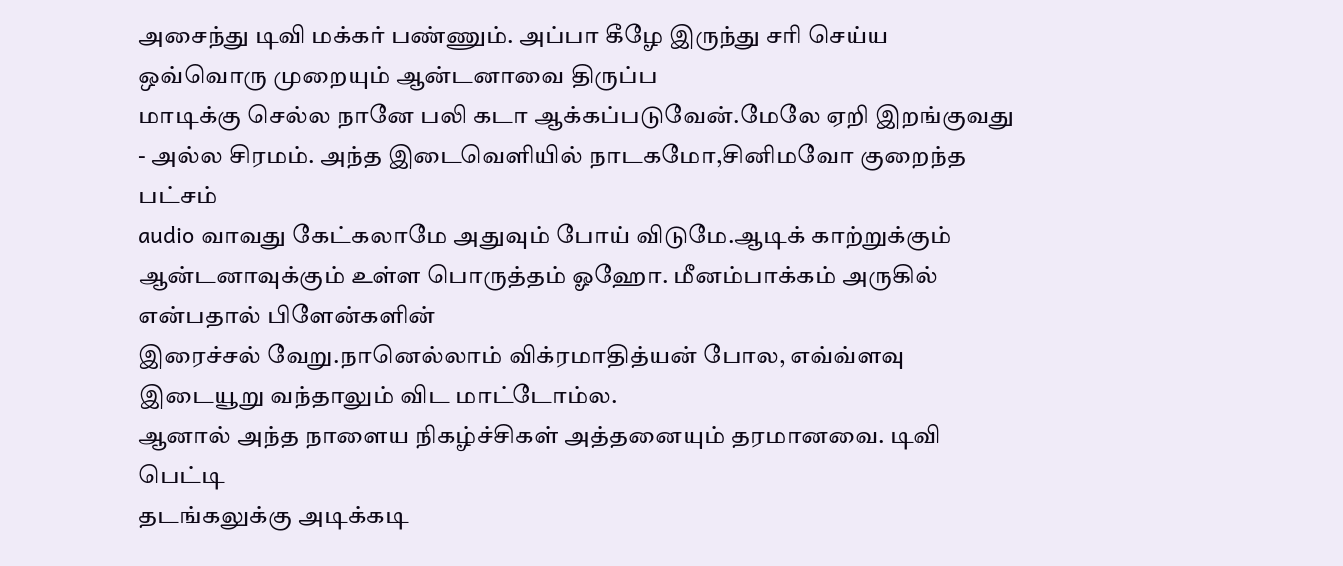அசைந்து டிவி மக்கர் பண்ணும். அப்பா கீழே இருந்து சரி செய்ய ஒவ்வொரு முறையும் ஆன்டனாவை திருப்ப
மாடிக்கு செல்ல நானே பலி கடா ஆக்கப்படுவேன்.மேலே ஏறி இறங்குவது - அல்ல சிரமம். அந்த இடைவெளியில் நாடகமோ,சினிமவோ குறைந்த பட்சம்
audio வாவது கேட்கலாமே அதுவும் போய் விடுமே.ஆடிக் காற்றுக்கும் ஆன்டனாவுக்கும் உள்ள பொருத்தம் ஓஹோ. மீனம்பாக்கம் அருகில் என்பதால் பிளேன்களின்
இரைச்சல் வேறு.நானெல்லாம் விக்ரமாதித்யன் போல, எவ்வ்ளவு
இடையூறு வந்தாலும் விட மாட்டோம்ல.
ஆனால் அந்த நாளைய நிகழ்ச்சிகள் அத்தனையும் தரமானவை. டிவி பெட்டி
தடங்கலுக்கு அடிக்கடி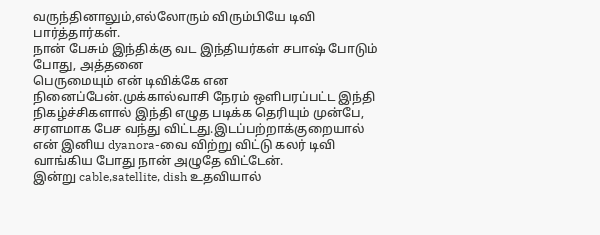வருந்தினாலும்,எல்லோரும் விரும்பியே டிவி பார்த்தார்கள்.
நான் பேசும் இந்திக்கு வட இந்தியர்கள் சபாஷ் போடும் போது, அத்தனை
பெருமையும் என் டிவிக்கே என நினைப்பேன்.முக்கால்வாசி நேரம் ஒளிபரப்பட்ட இந்தி நிகழ்ச்சிகளால் இந்தி எழுத படிக்க தெரியும் முன்பே,
சரளமாக பேச வந்து விட்டது.இடப்பற்றாக்குறையால் என் இனிய dyanora-வை விற்று விட்டு கலர் டிவி வாங்கிய போது நான் அழுதே விட்டேன்.
இன்று cable,satellite, dish உதவியால்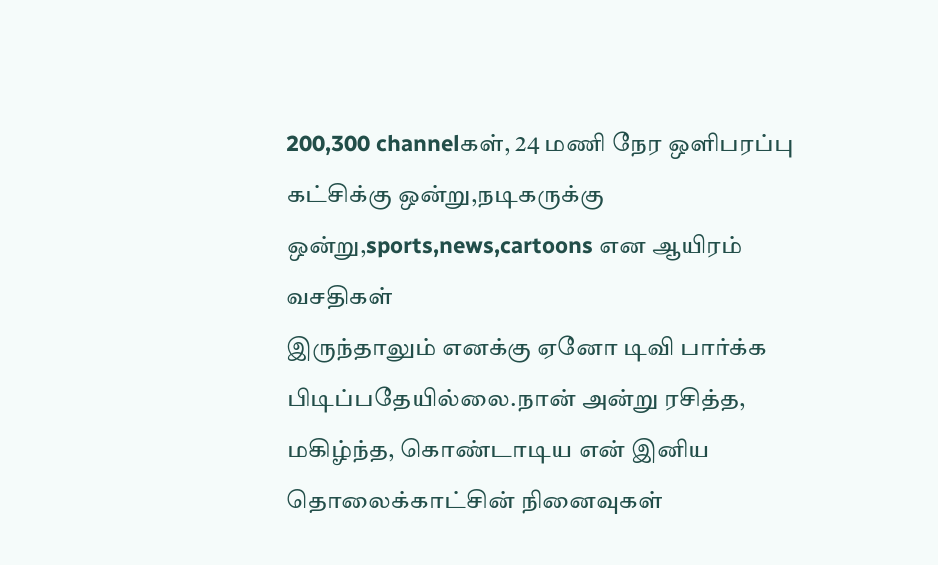200,300 channelகள், 24 மணி நேர ஒளிபரப்பு
கட்சிக்கு ஒன்று,நடிகருக்கு ஒன்று,sports,news,cartoons என ஆயிரம் வசதிகள்
இருந்தாலும் எனக்கு ஏனோ டிவி பார்க்க பிடிப்பதேயில்லை.நான் அன்று ரசித்த, மகிழ்ந்த, கொண்டாடிய என் இனிய தொலைக்காட்சின் நினைவுகள்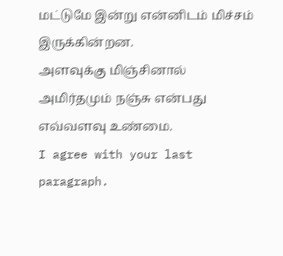மட்டுமே இன்று என்னிடம் மிச்சம்
இருக்கின்றன.
அளவுக்கு மிஞ்சினால் அமிர்தமும் நஞ்சு என்பது எவ்வளவு உண்மை.
I agree with your last paragraph.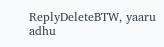ReplyDeleteBTW, yaaru adhu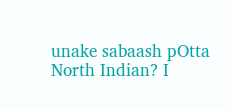unake sabaash pOtta North Indian? I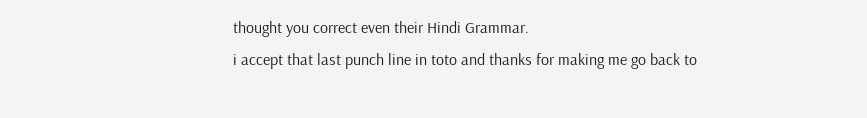thought you correct even their Hindi Grammar.
i accept that last punch line in toto and thanks for making me go back to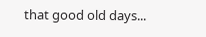that good old days...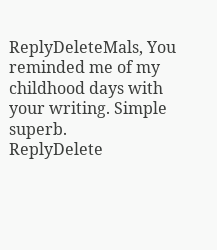ReplyDeleteMals, You reminded me of my childhood days with your writing. Simple superb.
ReplyDelete